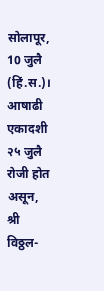सोलापूर, 10 जुलै (हिं.स.)। आषाढी एकादशी २५ जुलै रोजी होत असून, श्री विठ्ठल-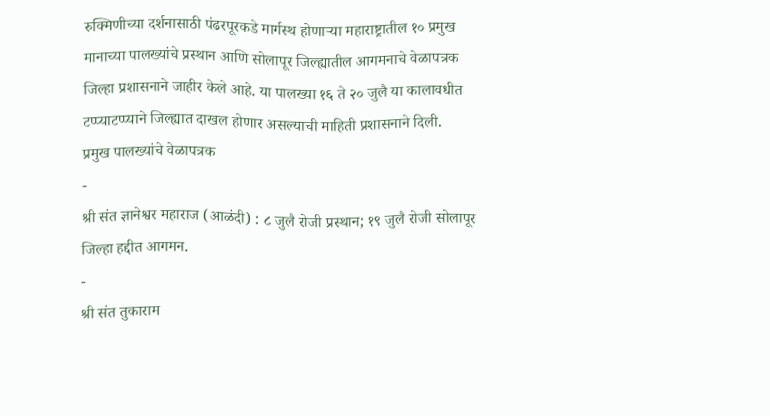रुक्मिणीच्या दर्शनासाठी पंढरपूरकडे मार्गस्थ होणाऱ्या महाराष्ट्रातील १० प्रमुख मानाच्या पालख्यांचे प्रस्थान आणि सोलापूर जिल्ह्यातील आगमनाचे वेळापत्रक जिल्हा प्रशासनाने जाहीर केले आहे. या पालख्या १६ ते २० जुलै या कालावधीत टप्प्याटप्प्याने जिल्ह्यात दाखल होणार असल्याची माहिती प्रशासनाने दिली.
प्रमुख पालख्यांचे वेळापत्रक
-
श्री संत ज्ञानेश्वर महाराज (आळंदी) : ८ जुलै रोजी प्रस्थान; १९ जुलै रोजी सोलापूर जिल्हा हद्दीत आगमन.
-
श्री संत तुकाराम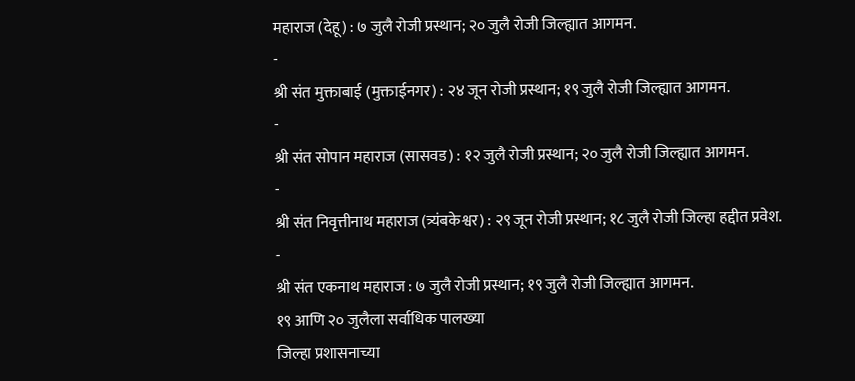महाराज (देहू) : ७ जुलै रोजी प्रस्थान; २० जुलै रोजी जिल्ह्यात आगमन.
-
श्री संत मुक्ताबाई (मुक्ताईनगर) : २४ जून रोजी प्रस्थान; १९ जुलै रोजी जिल्ह्यात आगमन.
-
श्री संत सोपान महाराज (सासवड) : १२ जुलै रोजी प्रस्थान; २० जुलै रोजी जिल्ह्यात आगमन.
-
श्री संत निवृत्तीनाथ महाराज (त्र्यंबकेश्वर) : २९ जून रोजी प्रस्थान; १८ जुलै रोजी जिल्हा हद्दीत प्रवेश.
-
श्री संत एकनाथ महाराज : ७ जुलै रोजी प्रस्थान; १९ जुलै रोजी जिल्ह्यात आगमन.
१९ आणि २० जुलैला सर्वाधिक पालख्या
जिल्हा प्रशासनाच्या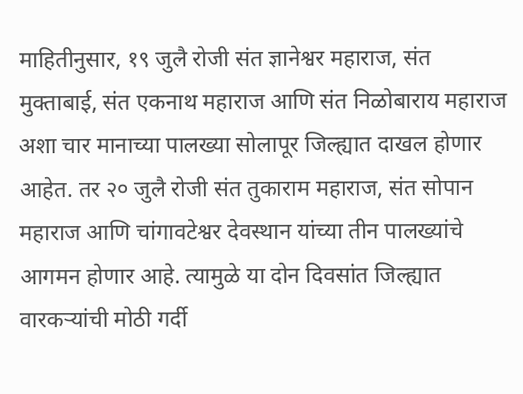माहितीनुसार, १९ जुलै रोजी संत ज्ञानेश्वर महाराज, संत मुक्ताबाई, संत एकनाथ महाराज आणि संत निळोबाराय महाराज अशा चार मानाच्या पालख्या सोलापूर जिल्ह्यात दाखल होणार आहेत. तर २० जुलै रोजी संत तुकाराम महाराज, संत सोपान महाराज आणि चांगावटेश्वर देवस्थान यांच्या तीन पालख्यांचे आगमन होणार आहे. त्यामुळे या दोन दिवसांत जिल्ह्यात वारकऱ्यांची मोठी गर्दी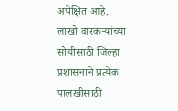अपेक्षित आहे.
लाखो वारकऱ्यांच्या सोयीसाठी जिल्हा प्रशासनाने प्रत्येक पालखीसाठी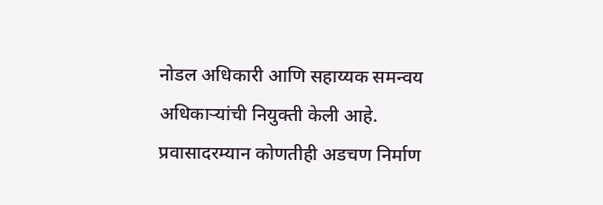नोडल अधिकारी आणि सहाय्यक समन्वय अधिकाऱ्यांची नियुक्ती केली आहे. प्रवासादरम्यान कोणतीही अडचण निर्माण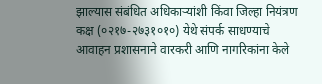झाल्यास संबंधित अधिकाऱ्यांशी किंवा जिल्हा नियंत्रण कक्ष (०२१७-२७३१०१०) येथे संपर्क साधण्याचे आवाहन प्रशासनाने वारकरी आणि नागरिकांना केले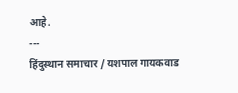आहे.
---
हिंदुस्थान समाचार / यशपाल गायकवाड